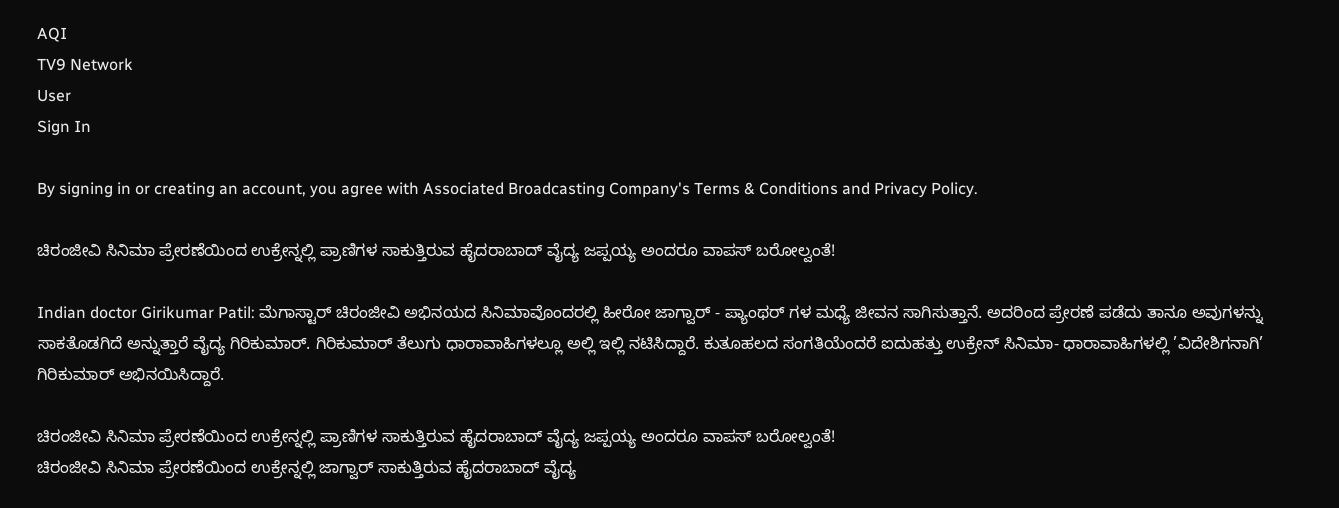AQI
TV9 Network
User
Sign In

By signing in or creating an account, you agree with Associated Broadcasting Company's Terms & Conditions and Privacy Policy.

ಚಿರಂಜೀವಿ ಸಿನಿಮಾ ಪ್ರೇರಣೆಯಿಂದ ಉಕ್ರೇನ್ನಲ್ಲಿ ಪ್ರಾಣಿಗಳ ಸಾಕುತ್ತಿರುವ ಹೈದರಾಬಾದ್ ವೈದ್ಯ ಜಪ್ಪಯ್ಯ ಅಂದರೂ ವಾಪಸ್ ಬರೋಲ್ವಂತೆ!

Indian doctor Girikumar Patil: ಮೆಗಾಸ್ಟಾರ್ ಚಿರಂಜೀವಿ ಅಭಿನಯದ ಸಿನಿಮಾವೊಂದರಲ್ಲಿ ಹೀರೋ ಜಾಗ್ವಾರ್ - ಪ್ಯಾಂಥರ್ ಗಳ ಮಧ್ಯೆ ಜೀವನ ಸಾಗಿಸುತ್ತಾನೆ. ಅದರಿಂದ ಪ್ರೇರಣೆ ಪಡೆದು ತಾನೂ ಅವುಗಳನ್ನು ಸಾಕತೊಡಗಿದೆ ಅನ್ನುತ್ತಾರೆ ವೈದ್ಯ ಗಿರಿಕುಮಾರ್. ಗಿರಿಕುಮಾರ್ ತೆಲುಗು ಧಾರಾವಾಹಿಗಳಲ್ಲೂ ಅಲ್ಲಿ ಇಲ್ಲಿ ನಟಿಸಿದ್ದಾರೆ. ಕುತೂಹಲದ ಸಂಗತಿಯೆಂದರೆ ಐದುಹತ್ತು ಉಕ್ರೇನ್ ಸಿನಿಮಾ- ಧಾರಾವಾಹಿಗಳಲ್ಲಿ ’ವಿದೇಶಿಗನಾಗಿ’ ಗಿರಿಕುಮಾರ್ ಅಭಿನಯಿಸಿದ್ದಾರೆ.

ಚಿರಂಜೀವಿ ಸಿನಿಮಾ ಪ್ರೇರಣೆಯಿಂದ ಉಕ್ರೇನ್ನಲ್ಲಿ ಪ್ರಾಣಿಗಳ ಸಾಕುತ್ತಿರುವ ಹೈದರಾಬಾದ್ ವೈದ್ಯ ಜಪ್ಪಯ್ಯ ಅಂದರೂ ವಾಪಸ್ ಬರೋಲ್ವಂತೆ!
ಚಿರಂಜೀವಿ ಸಿನಿಮಾ ಪ್ರೇರಣೆಯಿಂದ ಉಕ್ರೇನ್ನಲ್ಲಿ ಜಾಗ್ವಾರ್ ಸಾಕುತ್ತಿರುವ ಹೈದರಾಬಾದ್ ವೈದ್ಯ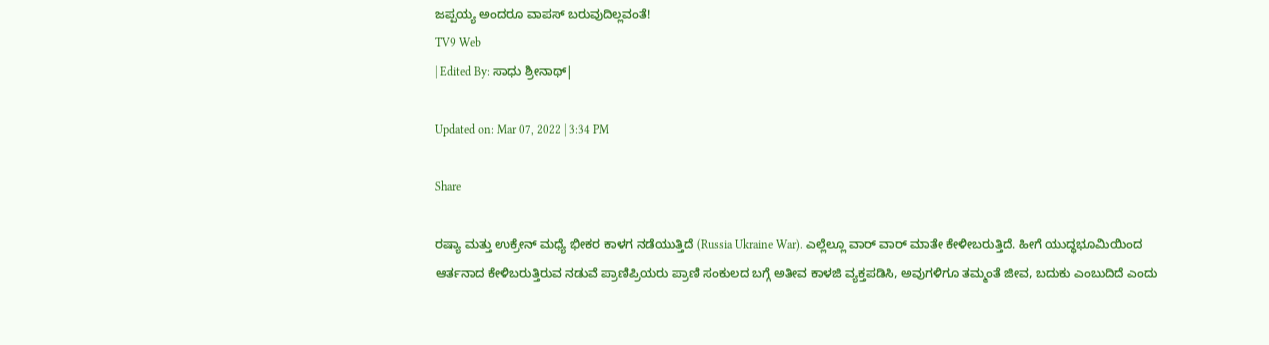ಜಪ್ಪಯ್ಯ ಅಂದರೂ ವಾಪಸ್ ಬರುವುದಿಲ್ಲವಂತೆ!
TV9 Web
| Edited By: ಸಾಧು ಶ್ರೀನಾಥ್|

Updated on: Mar 07, 2022 | 3:34 PM

Share

ರಷ್ಯಾ ಮತ್ತು ಉಕ್ರೇನ್ ಮಧ್ಯೆ ಭೀಕರ ಕಾಳಗ ನಡೆಯುತ್ತಿದೆ (Russia Ukraine War). ಎಲ್ಲೆಲ್ಲೂ ವಾರ್ ವಾರ್ ಮಾತೇ ಕೇಳೀಬರುತ್ತಿದೆ. ಹೀಗೆ ಯುದ್ಧಭೂಮಿಯಿಂದ ಆರ್ತನಾದ ಕೇಳಿಬರುತ್ತಿರುವ ನಡುವೆ ಪ್ರಾಣಿಪ್ರಿಯರು ಪ್ರಾಣಿ ಸಂಕುಲದ ಬಗ್ಗೆ ಅತೀವ ಕಾಳಜಿ ವ್ಯಕ್ತಪಡಿಸಿ, ಅವುಗಳಿಗೂ ತಮ್ಮಂತೆ ಜೀವ, ಬದುಕು ಎಂಬುದಿದೆ ಎಂದು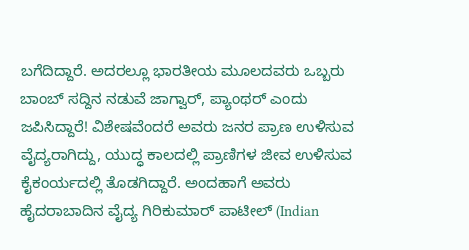ಬಗೆದಿದ್ದಾರೆ. ಅದರಲ್ಲೂ ಭಾರತೀಯ ಮೂಲದವರು ಒಬ್ಬರು ಬಾಂಬ್ ಸದ್ದಿನ ನಡುವೆ ಜಾಗ್ವಾರ್, ಪ್ಯಾಂಥರ್ ಎಂದು ಜಪಿಸಿದ್ದಾರೆ! ವಿಶೇಷವೆಂದರೆ ಅವರು ಜನರ ಪ್ರಾಣ ಉಳಿಸುವ ವೈದ್ಯರಾಗಿದ್ದು, ಯುದ್ಧ ಕಾಲದಲ್ಲಿ ಪ್ರಾಣಿಗಳ ಜೀವ ಉಳಿಸುವ ಕೈಕಂರ್ಯದಲ್ಲಿ ತೊಡಗಿದ್ದಾರೆ. ಅಂದಹಾಗೆ ಅವರು ಹೈದರಾಬಾದಿನ ವೈದ್ಯ ಗಿರಿಕುಮಾರ್ ಪಾಟೀಲ್ (Indian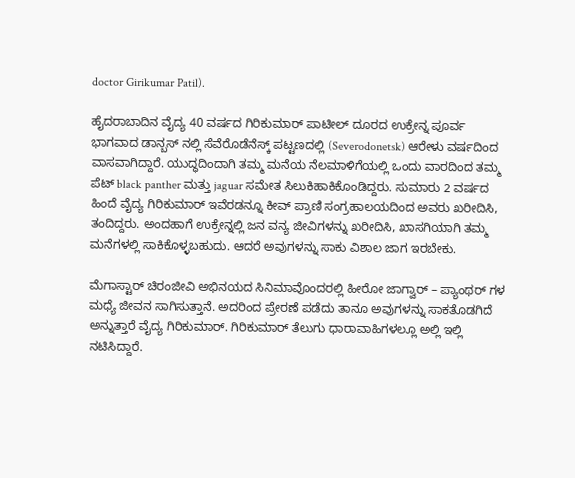doctor Girikumar Patil).

ಹೈದರಾಬಾದಿನ ವೈದ್ಯ 40 ವರ್ಷದ ಗಿರಿಕುಮಾರ್ ಪಾಟೀಲ್ ದೂರದ ಉಕ್ರೇನ್ನ ಪೂರ್ವ ಭಾಗವಾದ ಡಾನ್ಬಸ್ ನಲ್ಲಿ ಸೆವೆರೊಡೆನೆಸ್ಕ್ ಪಟ್ಟಣದಲ್ಲಿ (Severodonetsk) ಆರೇಳು ವರ್ಷದಿಂದ ವಾಸವಾಗಿದ್ದಾರೆ. ಯುದ್ಧದಿಂದಾಗಿ ತಮ್ಮ ಮನೆಯ ನೆಲಮಾಳಿಗೆಯಲ್ಲಿ ಒಂದು ವಾರದಿಂದ ತಮ್ಮ ಪೆಟ್ black panther ಮತ್ತು jaguar ಸಮೇತ ಸಿಲುಕಿಹಾಕಿಕೊಂಡಿದ್ದರು. ಸುಮಾರು 2 ವರ್ಷದ ಹಿಂದೆ ವೈದ್ಯ ಗಿರಿಕುಮಾರ್ ಇವೆರಡನ್ನೂ ಕೀವ್ ಪ್ರಾಣಿ ಸಂಗ್ರಹಾಲಯದಿಂದ ಅವರು ಖರೀದಿಸಿ, ತಂದಿದ್ದರು. ಅಂದಹಾಗೆ ಉಕ್ರೇನ್ನಲ್ಲಿ ಜನ ವನ್ಯ ಜೀವಿಗಳನ್ನು ಖರೀದಿಸಿ, ಖಾಸಗಿಯಾಗಿ ತಮ್ಮ ಮನೆಗಳಲ್ಲಿ ಸಾಕಿಕೊಳ್ಳಬಹುದು. ಆದರೆ ಅವುಗಳನ್ನು ಸಾಕು ವಿಶಾಲ ಜಾಗ ಇರಬೇಕು.

ಮೆಗಾಸ್ಟಾರ್ ಚಿರಂಜೀವಿ ಅಭಿನಯದ ಸಿನಿಮಾವೊಂದರಲ್ಲಿ ಹೀರೋ ಜಾಗ್ವಾರ್ – ಪ್ಯಾಂಥರ್ ಗಳ ಮಧ್ಯೆ ಜೀವನ ಸಾಗಿಸುತ್ತಾನೆ. ಅದರಿಂದ ಪ್ರೇರಣೆ ಪಡೆದು ತಾನೂ ಅವುಗಳನ್ನು ಸಾಕತೊಡಗಿದೆ ಅನ್ನುತ್ತಾರೆ ವೈದ್ಯ ಗಿರಿಕುಮಾರ್. ಗಿರಿಕುಮಾರ್ ತೆಲುಗು ಧಾರಾವಾಹಿಗಳಲ್ಲೂ ಅಲ್ಲಿ ಇಲ್ಲಿ ನಟಿಸಿದ್ದಾರೆ.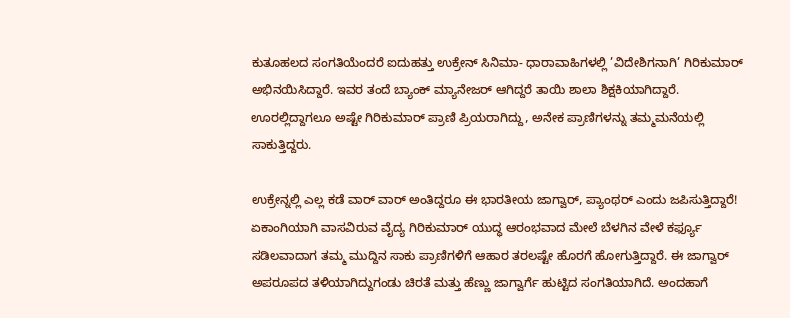ಕುತೂಹಲದ ಸಂಗತಿಯೆಂದರೆ ಐದುಹತ್ತು ಉಕ್ರೇನ್ ಸಿನಿಮಾ- ಧಾರಾವಾಹಿಗಳಲ್ಲಿ ’ವಿದೇಶಿಗನಾಗಿ’ ಗಿರಿಕುಮಾರ್ ಅಭಿನಯಿಸಿದ್ದಾರೆ. ಇವರ ತಂದೆ ಬ್ಯಾಂಕ್ ಮ್ಯಾನೇಜರ್ ಆಗಿದ್ದರೆ ತಾಯಿ ಶಾಲಾ ಶಿಕ್ಷಕಿಯಾಗಿದ್ದಾರೆ. ಊರಲ್ಲಿದ್ದಾಗಲೂ ಅಷ್ಟೇ ಗಿರಿಕುಮಾರ್ ಪ್ರಾಣಿ ಪ್ರಿಯರಾಗಿದ್ದು, ಅನೇಕ ಪ್ರಾಣಿಗಳನ್ನು ತಮ್ಮಮನೆಯಲ್ಲಿ ಸಾಕುತ್ತಿದ್ದರು.

ಉಕ್ರೇನ್ನಲ್ಲಿ ಎಲ್ಲ ಕಡೆ ವಾರ್ ವಾರ್ ಅಂತಿದ್ದರೂ ಈ ಭಾರತೀಯ ಜಾಗ್ವಾರ್, ಪ್ಯಾಂಥರ್ ಎಂದು ಜಪಿಸುತ್ತಿದ್ದಾರೆ! ಏಕಾಂಗಿಯಾಗಿ ವಾಸವಿರುವ ವೈದ್ಯ ಗಿರಿಕುಮಾರ್ ಯುದ್ಧ ಆರಂಭವಾದ ಮೇಲೆ ಬೆಳಗಿನ ವೇಳೆ ಕರ್ಫ್ಯೂ ಸಡಿಲವಾದಾಗ ತಮ್ಮ ಮುದ್ದಿನ ಸಾಕು ಪ್ರಾಣಿಗಳಿಗೆ ಆಹಾರ ತರಲಷ್ಟೇ ಹೊರಗೆ ಹೋಗುತ್ತಿದ್ದಾರೆ. ಈ ಜಾಗ್ವಾರ್ ಅಪರೂಪದ ತಳಿಯಾಗಿದ್ದುಗಂಡು ಚಿರತೆ ಮತ್ತು ಹೆಣ್ಣು ಜಾಗ್ವಾರ್ಗೆ ಹುಟ್ಟಿದ ಸಂಗತಿಯಾಗಿದೆ. ಅಂದಹಾಗೆ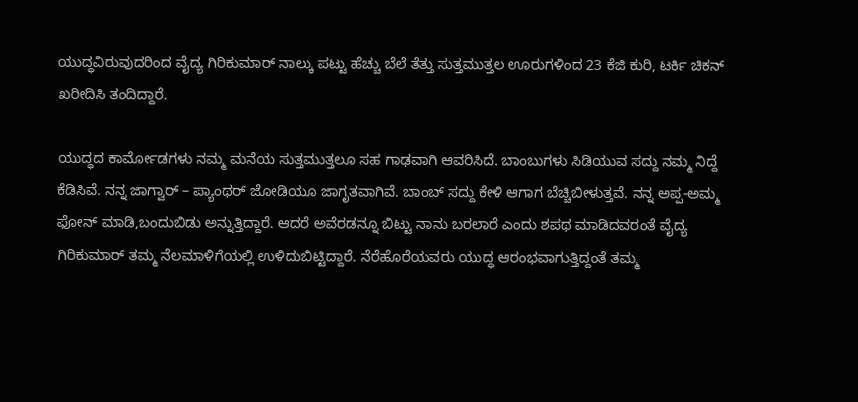ಯುದ್ಧವಿರುವುದರಿಂದ ವೈದ್ಯ ಗಿರಿಕುಮಾರ್ ನಾಲ್ಕು ಪಟ್ಟು ಹೆಚ್ಚು ಬೆಲೆ ತೆತ್ತು ಸುತ್ತಮುತ್ತಲ ಊರುಗಳಿಂದ 23 ಕೆಜಿ ಕುರಿ, ಟರ್ಕಿ ಚಿಕನ್ ಖರೀದಿಸಿ ತಂದಿದ್ದಾರೆ.

ಯುದ್ಧದ ಕಾರ್ಮೋಡಗಳು ನಮ್ಮ ಮನೆಯ ಸುತ್ತಮುತ್ತಲೂ ಸಹ ಗಾಢವಾಗಿ ಆವರಿಸಿದೆ. ಬಾಂಬುಗಳು ಸಿಡಿಯುವ ಸದ್ದು ನಮ್ಮ ನಿದ್ದೆ ಕೆಡಿಸಿವೆ. ನನ್ನ ಜಾಗ್ವಾರ್ – ಪ್ಯಾಂಥರ್ ಜೋಡಿಯೂ ಜಾಗೃತವಾಗಿವೆ. ಬಾಂಬ್ ಸದ್ದು ಕೇಳಿ ಆಗಾಗ ಬೆಚ್ಚಿಬೀಳುತ್ತವೆ. ನನ್ನ ಅಪ್ಪ-ಅಮ್ಮ ಫೋನ್ ಮಾಡಿ,ಬಂದುಬಿಡು ಅನ್ನುತ್ತಿದ್ದಾರೆ. ಆದರೆ ಅವೆರಡನ್ನೂ ಬಿಟ್ಟು ನಾನು ಬರಲಾರೆ ಎಂದು ಶಪಥ ಮಾಡಿದವರಂತೆ ವೈದ್ಯ ಗಿರಿಕುಮಾರ್ ತಮ್ಮ ನೆಲಮಾಳಿಗೆಯಲ್ಲಿ ಉಳಿದುಬಿಟ್ಟಿದ್ದಾರೆ. ನೆರೆಹೊರೆಯವರು ಯುದ್ಧ ಆರಂಭವಾಗುತ್ತಿದ್ದಂತೆ ತಮ್ಮ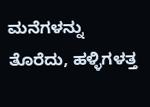ಮನೆಗಳನ್ನು ತೊರೆದು, ಹಳ್ಳಿಗಳತ್ತ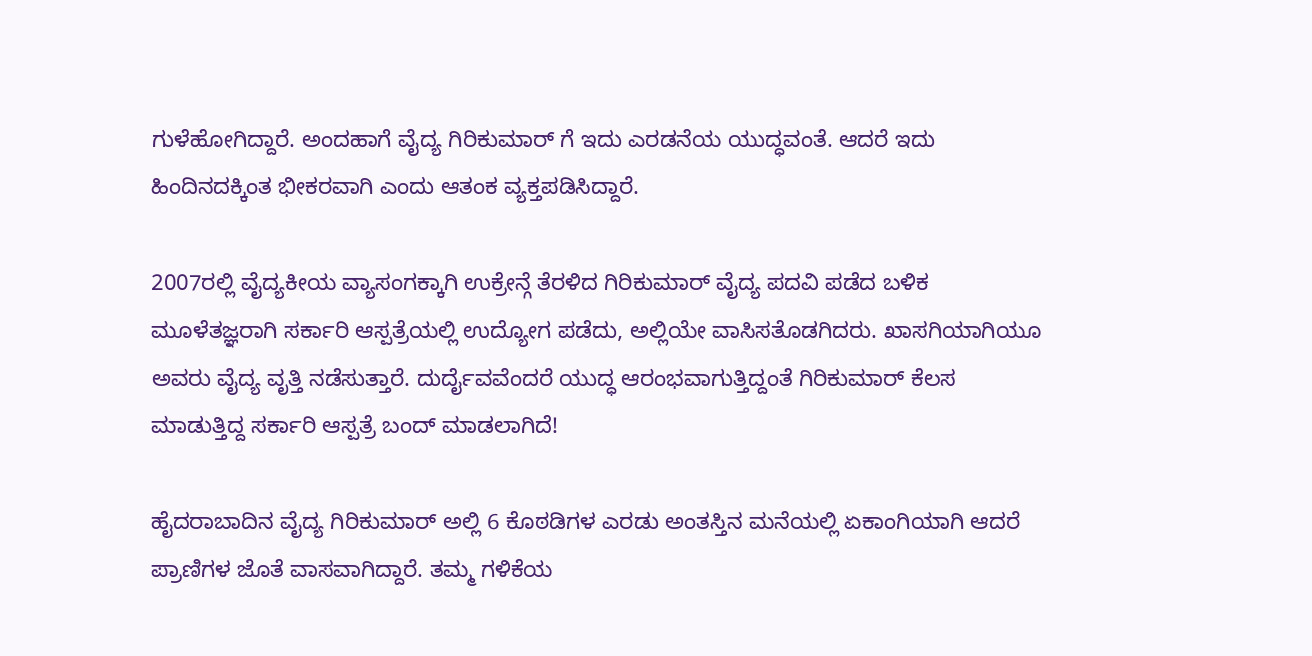ಗುಳೆಹೋಗಿದ್ದಾರೆ. ಅಂದಹಾಗೆ ವೈದ್ಯ ಗಿರಿಕುಮಾರ್ ಗೆ ಇದು ಎರಡನೆಯ ಯುದ್ಧವಂತೆ. ಆದರೆ ಇದು ಹಿಂದಿನದಕ್ಕಿಂತ ಭೀಕರವಾಗಿ ಎಂದು ಆತಂಕ ವ್ಯಕ್ತಪಡಿಸಿದ್ದಾರೆ.

2007ರಲ್ಲಿ ವೈದ್ಯಕೀಯ ವ್ಯಾಸಂಗಕ್ಕಾಗಿ ಉಕ್ರೇನ್ಗೆ ತೆರಳಿದ ಗಿರಿಕುಮಾರ್ ವೈದ್ಯ ಪದವಿ ಪಡೆದ ಬಳಿಕ ಮೂಳೆತಜ್ಞರಾಗಿ ಸರ್ಕಾರಿ ಆಸ್ಪತ್ರೆಯಲ್ಲಿ ಉದ್ಯೋಗ ಪಡೆದು, ಅಲ್ಲಿಯೇ ವಾಸಿಸತೊಡಗಿದರು. ಖಾಸಗಿಯಾಗಿಯೂ ಅವರು ವೈದ್ಯ ವೃತ್ತಿ ನಡೆಸುತ್ತಾರೆ. ದುರ್ದೈವವೆಂದರೆ ಯುದ್ಧ ಆರಂಭವಾಗುತ್ತಿದ್ದಂತೆ ಗಿರಿಕುಮಾರ್ ಕೆಲಸ ಮಾಡುತ್ತಿದ್ದ ಸರ್ಕಾರಿ ಆಸ್ಪತ್ರೆ ಬಂದ್ ಮಾಡಲಾಗಿದೆ!

ಹೈದರಾಬಾದಿನ ವೈದ್ಯ ಗಿರಿಕುಮಾರ್ ಅಲ್ಲಿ 6 ಕೊಠಡಿಗಳ ಎರಡು ಅಂತಸ್ತಿನ ಮನೆಯಲ್ಲಿ ಏಕಾಂಗಿಯಾಗಿ ಆದರೆ ಪ್ರಾಣಿಗಳ ಜೊತೆ ವಾಸವಾಗಿದ್ದಾರೆ. ತಮ್ಮ ಗಳಿಕೆಯ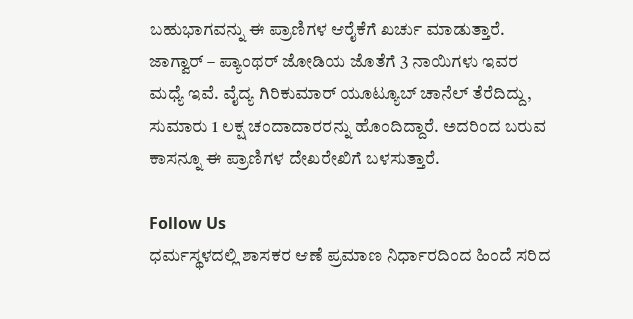ಬಹುಭಾಗವನ್ನು ಈ ಪ್ರಾಣಿಗಳ ಆರೈಕೆಗೆ ಖರ್ಚು ಮಾಡುತ್ತಾರೆ. ಜಾಗ್ವಾರ್ – ಪ್ಯಾಂಥರ್ ಜೋಡಿಯ ಜೊತೆಗೆ 3 ನಾಯಿಗಳು ಇವರ ಮಧ್ಯೆ ಇವೆ. ವೈದ್ಯ ಗಿರಿಕುಮಾರ್ ಯೂಟ್ಯೂಬ್ ಚಾನೆಲ್ ತೆರೆದಿದ್ದು, ಸುಮಾರು 1 ಲಕ್ಷ ಚಂದಾದಾರರನ್ನು ಹೊಂದಿದ್ದಾರೆ. ಅದರಿಂದ ಬರುವ ಕಾಸನ್ನೂ ಈ ಪ್ರಾಣಿಗಳ ದೇಖರೇಖಿಗೆ ಬಳಸುತ್ತಾರೆ.

Follow Us
ಧರ್ಮಸ್ಥಳದಲ್ಲಿ ಶಾಸಕರ ಆಣೆ ಪ್ರಮಾಣ ನಿರ್ಧಾರದಿಂದ ಹಿಂದೆ ಸರಿದ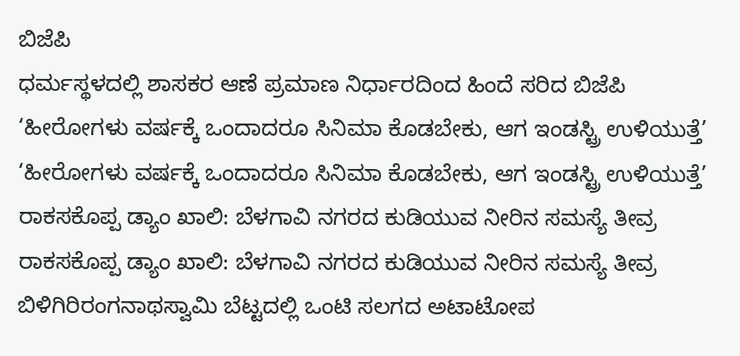ಬಿಜೆಪಿ
ಧರ್ಮಸ್ಥಳದಲ್ಲಿ ಶಾಸಕರ ಆಣೆ ಪ್ರಮಾಣ ನಿರ್ಧಾರದಿಂದ ಹಿಂದೆ ಸರಿದ ಬಿಜೆಪಿ
‘ಹೀರೋಗಳು ವರ್ಷಕ್ಕೆ ಒಂದಾದರೂ ಸಿನಿಮಾ ಕೊಡಬೇಕು, ಆಗ ಇಂಡಸ್ಟ್ರಿ ಉಳಿಯುತ್ತೆ’
‘ಹೀರೋಗಳು ವರ್ಷಕ್ಕೆ ಒಂದಾದರೂ ಸಿನಿಮಾ ಕೊಡಬೇಕು, ಆಗ ಇಂಡಸ್ಟ್ರಿ ಉಳಿಯುತ್ತೆ’
ರಾಕಸಕೊಪ್ಪ ಡ್ಯಾಂ ಖಾಲಿ: ಬೆಳಗಾವಿ ನಗರದ ಕುಡಿಯುವ ನೀರಿನ ಸಮಸ್ಯೆ ತೀವ್ರ
ರಾಕಸಕೊಪ್ಪ ಡ್ಯಾಂ ಖಾಲಿ: ಬೆಳಗಾವಿ ನಗರದ ಕುಡಿಯುವ ನೀರಿನ ಸಮಸ್ಯೆ ತೀವ್ರ
ಬಿಳಿಗಿರಿರಂಗನಾಥಸ್ವಾಮಿ ಬೆಟ್ಟದಲ್ಲಿ ಒಂಟಿ ಸಲಗದ ಅಟಾಟೋಪ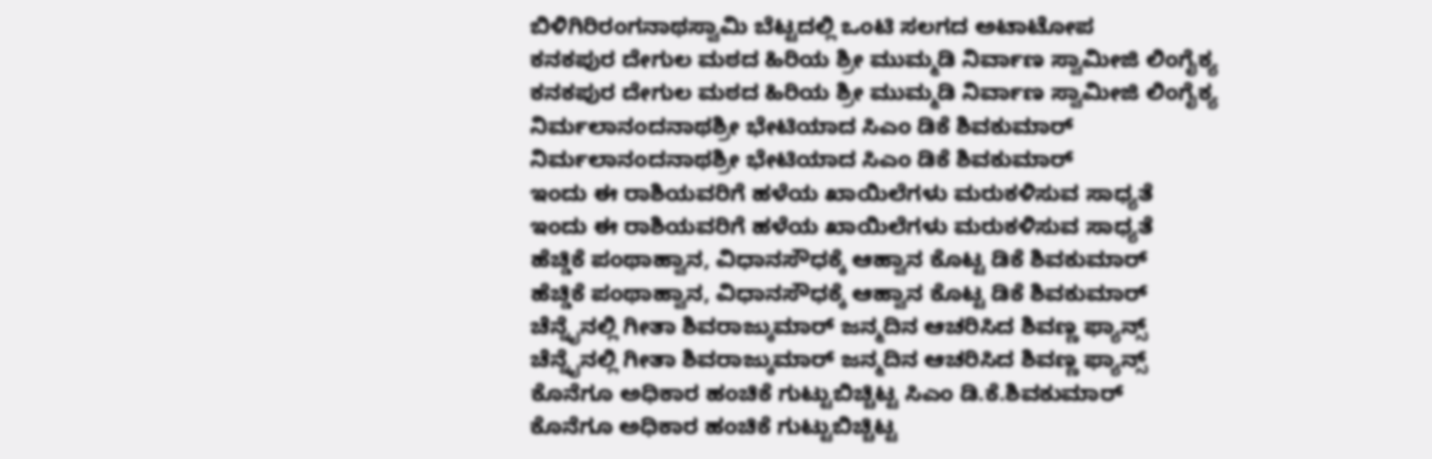ಬಿಳಿಗಿರಿರಂಗನಾಥಸ್ವಾಮಿ ಬೆಟ್ಟದಲ್ಲಿ ಒಂಟಿ ಸಲಗದ ಅಟಾಟೋಪ
ಕನಕಪುರ ದೇಗುಲ ಮಠದ ಹಿರಿಯ ಶ್ರೀ ಮುಮ್ಮಡಿ ನಿರ್ವಾಣ ಸ್ವಾಮೀಜಿ ಲಿಂಗೈಕ್ಯ
ಕನಕಪುರ ದೇಗುಲ ಮಠದ ಹಿರಿಯ ಶ್ರೀ ಮುಮ್ಮಡಿ ನಿರ್ವಾಣ ಸ್ವಾಮೀಜಿ ಲಿಂಗೈಕ್ಯ
ನಿರ್ಮಲಾನಂದನಾಥಶ್ರೀ ಭೇಟಿಯಾದ ಸಿಎಂ ಡಿಕೆ ಶಿವಕುಮಾರ್
ನಿರ್ಮಲಾನಂದನಾಥಶ್ರೀ ಭೇಟಿಯಾದ ಸಿಎಂ ಡಿಕೆ ಶಿವಕುಮಾರ್
ಇಂದು ಈ ರಾಶಿಯವರಿಗೆ ಹಳೆಯ ಖಾಯಿಲೆಗಳು ಮರುಕಳಿಸುವ ಸಾಧ್ಯತೆ
ಇಂದು ಈ ರಾಶಿಯವರಿಗೆ ಹಳೆಯ ಖಾಯಿಲೆಗಳು ಮರುಕಳಿಸುವ ಸಾಧ್ಯತೆ
ಹೆಚ್ಡಿಕೆ ಪಂಥಾಹ್ವಾನ, ವಿಧಾನಸೌಧಕ್ಕೆ ಆಹ್ವಾನ ಕೊಟ್ಟ ಡಿಕೆ ಶಿವಕುಮಾರ್
ಹೆಚ್ಡಿಕೆ ಪಂಥಾಹ್ವಾನ, ವಿಧಾನಸೌಧಕ್ಕೆ ಆಹ್ವಾನ ಕೊಟ್ಟ ಡಿಕೆ ಶಿವಕುಮಾರ್
ಚೆನ್ನೈನಲ್ಲಿ ಗೀತಾ ಶಿವರಾಜ್ಕುಮಾರ್ ಜನ್ಮದಿನ ಆಚರಿಸಿದ ಶಿವಣ್ಣ ಫ್ಯಾನ್ಸ್
ಚೆನ್ನೈನಲ್ಲಿ ಗೀತಾ ಶಿವರಾಜ್ಕುಮಾರ್ ಜನ್ಮದಿನ ಆಚರಿಸಿದ ಶಿವಣ್ಣ ಫ್ಯಾನ್ಸ್
ಕೊನೆಗೂ ಅಧಿಕಾರ ಹಂಚಿಕೆ ಗುಟ್ಟುಬಿಚ್ಚಿಟ್ಟ ಸಿಎಂ ಡಿ.ಕೆ.ಶಿವಕುಮಾರ್
ಕೊನೆಗೂ ಅಧಿಕಾರ ಹಂಚಿಕೆ ಗುಟ್ಟುಬಿಚ್ಚಿಟ್ಟ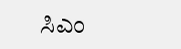ಸಿಎಂ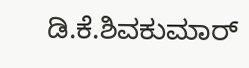ಡಿ.ಕೆ.ಶಿವಕುಮಾರ್